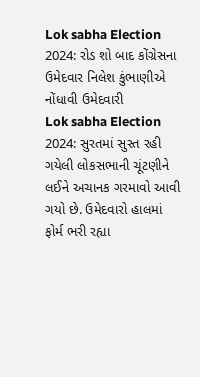Lok sabha Election 2024: રોડ શો બાદ કોંગ્રેસના ઉમેદવાર નિલેશ કુંભાણીએ નોંધાવી ઉમેદવારી
Lok sabha Election 2024: સુરતમાં સુસ્ત રહી ગયેલી લોકસભાની ચૂંટણીને લઈને અચાનક ગરમાવો આવી ગયો છે. ઉમેદવારો હાલમાં ફોર્મ ભરી રહ્યા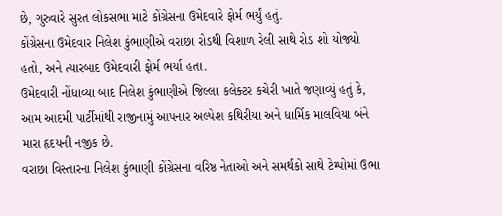છે, ગુરુવારે સુરત લોકસભા માટે કોંગ્રેસના ઉમેદવારે ફોર્મ ભર્યું હતું.
કોંગ્રેસના ઉમેદવાર નિલેશ કુંભાણીએ વરાછા રોડથી વિશાળ રેલી સાથે રોડ શો યોજ્યો હતો, અને ત્યારબાદ ઉમેદવારી ફોર્મ ભર્યા હતા.
ઉમેદવારી નોંધાવ્યા બાદ નિલેશ કુંભાણીએ જિલ્લા કલેક્ટર કચેરી ખાતે જણાવ્યું હતું કે, આમ આદમી પાર્ટીમાંથી રાજીનામું આપનાર અલ્પેશ કથિરીયા અને ધાર્મિક માલવિયા બંને મારા હૃદયની નજીક છે.
વરાછા વિસ્તારના નિલેશ કુંભાણી કોંગ્રેસના વરિષ્ઠ નેતાઓ અને સમર્થકો સાથે ટેમ્પોમાં ઉભા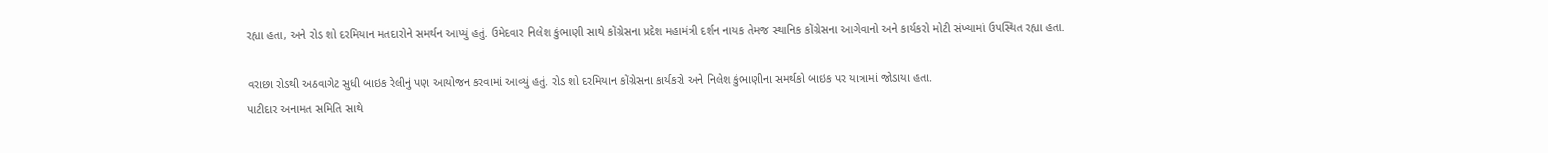રહ્યા હતા, અને રોડ શો દરમિયાન મતદારોને સમર્થન આપ્યું હતું. ઉમેદવાર નિલેશ કુંભાણી સાથે કોંગ્રેસના પ્રદેશ મહામંત્રી દર્શન નાયક તેમજ સ્થાનિક કોંગ્રેસના આગેવાનો અને કાર્યકરો મોટી સંખ્યામાં ઉપસ્થિત રહ્યા હતા.

વરાછા રોડથી અઠવાગેટ સુધી બાઇક રેલીનું પણ આયોજન કરવામાં આવ્યું હતું. રોડ શો દરમિયાન કોંગ્રેસના કાર્યકરો અને નિલેશ કુંભાણીના સમર્થકો બાઇક પર યાત્રામાં જોડાયા હતા.
પાટીદાર અનામત સમિતિ સાથે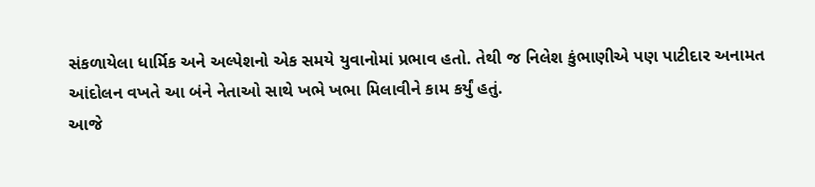સંકળાયેલા ધાર્મિક અને અલ્પેશનો એક સમયે યુવાનોમાં પ્રભાવ હતો. તેથી જ નિલેશ કુંભાણીએ પણ પાટીદાર અનામત આંદોલન વખતે આ બંને નેતાઓ સાથે ખભે ખભા મિલાવીને કામ કર્યું હતું.
આજે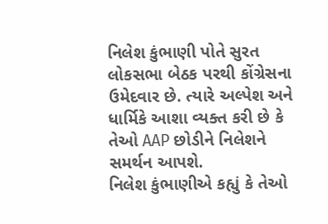નિલેશ કુંભાણી પોતે સુરત લોકસભા બેઠક પરથી કોંગ્રેસના ઉમેદવાર છે. ત્યારે અલ્પેશ અને ધાર્મિકે આશા વ્યક્ત કરી છે કે તેઓ AAP છોડીને નિલેશને સમર્થન આપશે.
નિલેશ કુંભાણીએ કહ્યું કે તેઓ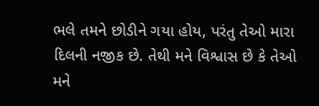ભલે તમને છોડીને ગયા હોય, પરંતુ તેઓ મારા દિલની નજીક છે. તેથી મને વિશ્વાસ છે કે તેઓ મને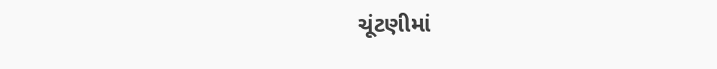ચૂંટણીમાં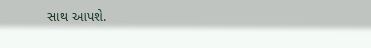સાથ આપશે.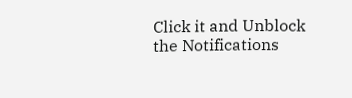Click it and Unblock the Notifications